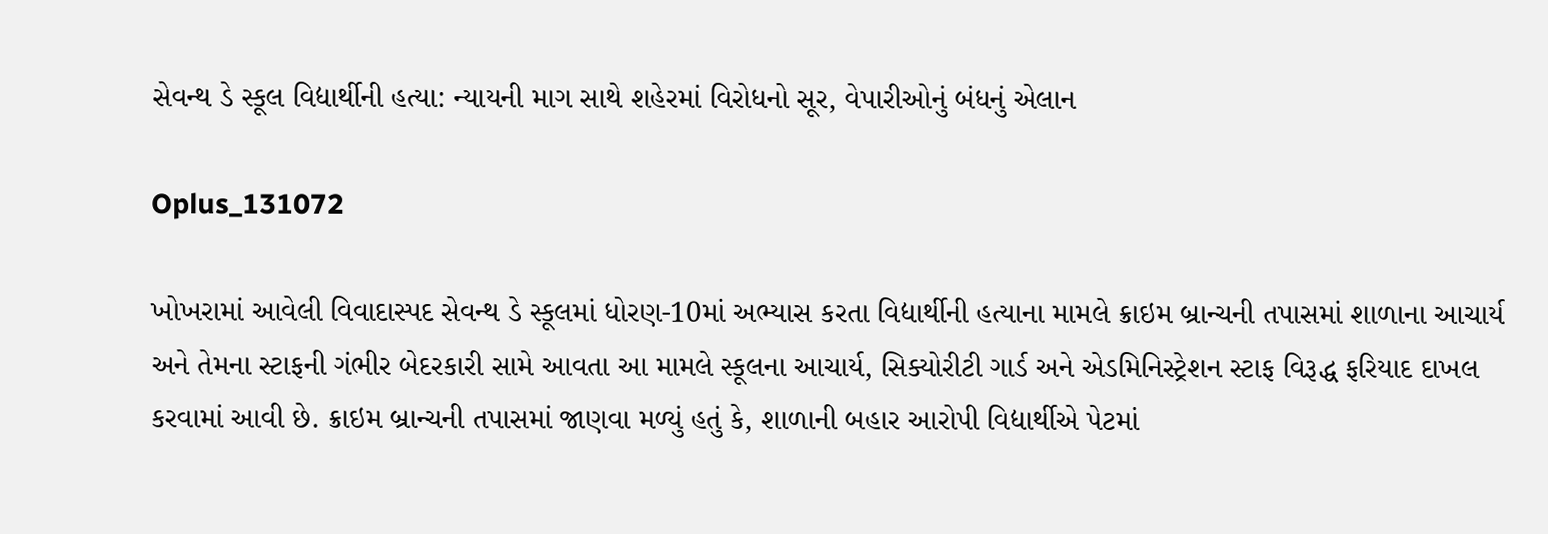સેવન્થ ડે સ્કૂલ વિદ્યાર્થીની હત્યા: ન્યાયની માગ સાથે શહેરમાં વિરોધનો સૂર, વેપારીઓનું બંધનું એલાન

Oplus_131072

ખોખરામાં આવેલી વિવાદાસ્પદ સેવન્થ ડે સ્કૂલમાં ધોરણ-10માં અભ્યાસ કરતા વિદ્યાર્થીની હત્યાના મામલે ક્રાઇમ બ્રાન્ચની તપાસમાં શાળાના આચાર્ય અને તેમના સ્ટાફની ગંભીર બેદરકારી સામે આવતા આ મામલે સ્કૂલના આચાર્ય, સિક્યોરીટી ગાર્ડ અને એડમિનિસ્ટ્રેશન સ્ટાફ વિરૂદ્ધ ફરિયાદ દાખલ કરવામાં આવી છે. ક્રાઇમ બ્રાન્ચની તપાસમાં જાણવા મળ્યું હતું કે, શાળાની બહાર આરોપી વિદ્યાર્થીએ પેટમાં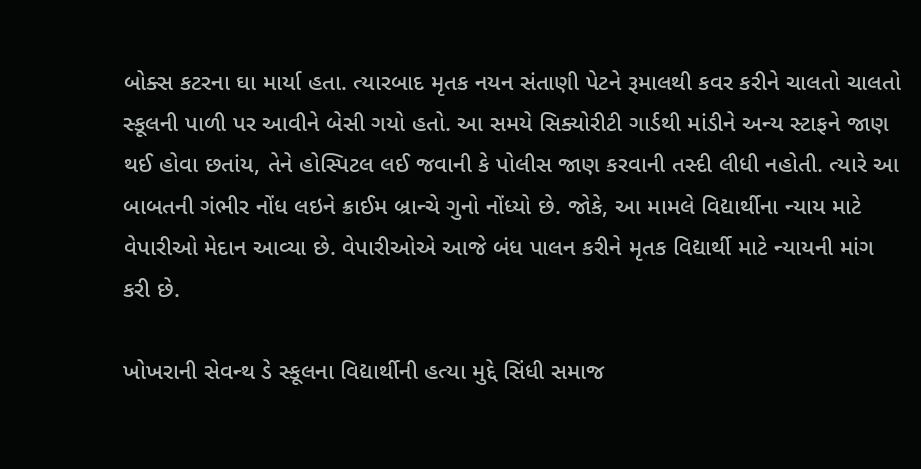બોક્સ કટરના ઘા માર્યા હતા. ત્યારબાદ મૃતક નયન સંતાણી પેટને રૂમાલથી કવર કરીને ચાલતો ચાલતો સ્કૂલની પાળી પર આવીને બેસી ગયો હતો. આ સમયે સિક્યોરીટી ગાર્ડથી માંડીને અન્ય સ્ટાફને જાણ થઈ હોવા છતાંય, તેને હોસ્પિટલ લઈ જવાની કે પોલીસ જાણ કરવાની તસ્દી લીધી નહોતી. ત્યારે આ બાબતની ગંભીર નોંધ લઇને ક્રાઈમ બ્રાન્ચે ગુનો નોંધ્યો છે. જોકે, આ મામલે વિદ્યાર્થીના ન્યાય માટે વેપારીઓ મેદાન આવ્યા છે. વેપારીઓએ આજે બંધ પાલન કરીને મૃતક વિદ્યાર્થી માટે ન્યાયની માંગ કરી છે.

ખોખરાની સેવન્થ ડે સ્કૂલના વિદ્યાર્થીની હત્યા મુદ્દે સિંધી સમાજ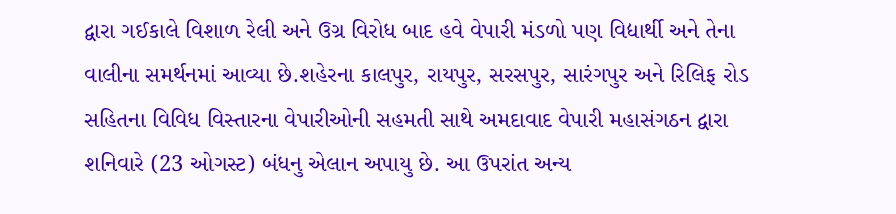દ્વારા ગઈકાલે વિશાળ રેલી અને ઉગ્ર વિરોધ બાદ હવે વેપારી મંડળો પણ વિદ્યાર્થી અને તેના વાલીના સમર્થનમાં આવ્યા છે.શહેરના કાલપુર, રાયપુર, સરસપુર, સારંગપુર અને રિલિફ રોડ સહિતના વિવિધ વિસ્તારના વેપારીઓની સહમતી સાથે અમદાવાદ વેપારી મહાસંગઠન દ્વારા શનિવારે (23 ઓગસ્ટ) બંધનુ એલાન અપાયુ છે. આ ઉપરાંત અન્ય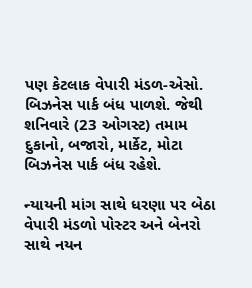પણ કેટલાક વેપારી મંડળ-એસો. બિઝનેસ પાર્ક બંધ પાળશે. જેથી શનિવારે (23 ઓગસ્ટ) તમામ દુકાનો, બજારો, માર્કેટ, મોટા બિઝનેસ પાર્ક બંધ રહેશે.

ન્યાયની માંગ સાથે ધરણા પર બેઠા
વેપારી મંડળો પોસ્ટર અને બેનરો સાથે નયન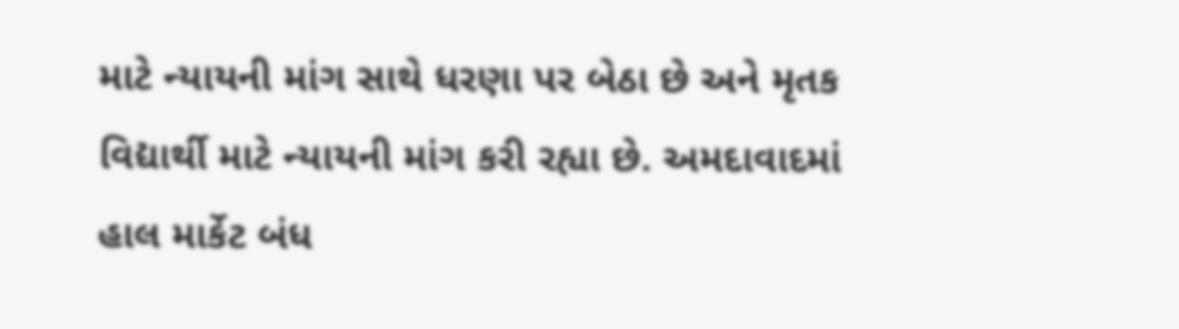માટે ન્યાયની માંગ સાથે ધરણા પર બેઠા છે અને મૃતક વિદ્યાર્થી માટે ન્યાયની માંગ કરી રહ્યા છે. અમદાવાદમાં હાલ માર્કેટ બંધ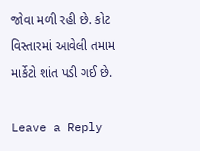જોવા મળી રહી છે. કોટ વિસ્તારમાં આવેલી તમામ માર્કેટો શાંત પડી ગઈ છે.

Leave a Reply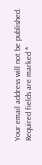Your email address will not be published. Required fields are marked *